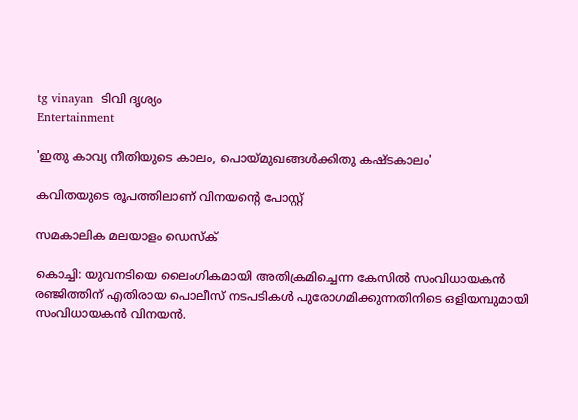tg vinayan  ടിവി ദൃശ്യം
Entertainment

'ഇതു കാവ്യ നീതിയുടെ കാലം, പൊയ്മുഖങ്ങള്‍ക്കിതു കഷ്ടകാലം'

കവിതയുടെ രൂപത്തിലാണ് വിനയന്റെ പോസ്റ്റ്

സമകാലിക മലയാളം ഡെസ്ക്

കൊച്ചി: യുവനടിയെ ലൈംഗികമായി അതിക്രമിച്ചെന്ന കേസില്‍ സംവിധായകന്‍ രഞ്ജിത്തിന് എതിരായ പൊലീസ് നടപടികള്‍ പുരോഗമിക്കുന്നതിനിടെ ഒളിയമ്പുമായി സംവിധായകന്‍ വിനയന്‍.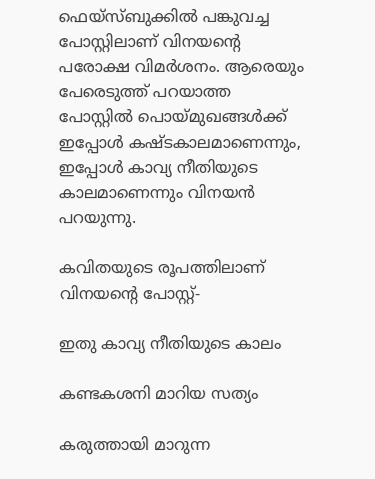ഫെയ്‌സ്ബുക്കില്‍ പങ്കുവച്ച പോസ്റ്റിലാണ് വിനയന്റെ പരോക്ഷ വിമര്‍ശനം. ആരെയും പേരെടുത്ത് പറയാത്ത പോസ്റ്റില്‍ പൊയ്മുഖങ്ങള്‍ക്ക് ഇപ്പോള്‍ കഷ്ടകാലമാണെന്നും, ഇപ്പോള്‍ കാവ്യ നീതിയുടെ കാലമാണെന്നും വിനയന്‍ പറയുന്നു.

കവിതയുടെ രൂപത്തിലാണ് വിനയന്റെ പോസ്റ്റ്-

ഇതു കാവ്യ നീതിയുടെ കാലം

കണ്ടകശനി മാറിയ സത്യം

കരുത്തായി മാറുന്ന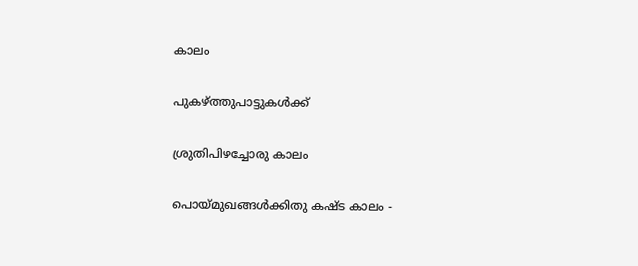കാലം

പുകഴ്ത്തുപാട്ടുകള്‍ക്ക്

ശ്രുതിപിഴച്ചോരു കാലം

പൊയ്മുഖങ്ങള്‍ക്കിതു കഷ്ട കാലം -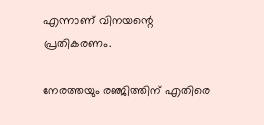എന്നാണ് വിനയന്റെ പ്രതികരണം.

നേരത്തയും രഞ്ജിത്തിന് എതിരെ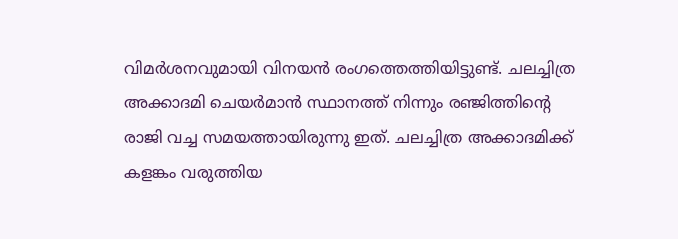വിമര്‍ശനവുമായി വിനയന്‍ രംഗത്തെത്തിയിട്ടുണ്ട്. ചലച്ചിത്ര അക്കാദമി ചെയര്‍മാന്‍ സ്ഥാനത്ത് നിന്നും രഞ്ജിത്തിന്റെ രാജി വച്ച സമയത്തായിരുന്നു ഇത്. ചലച്ചിത്ര അക്കാദമിക്ക് കളങ്കം വരുത്തിയ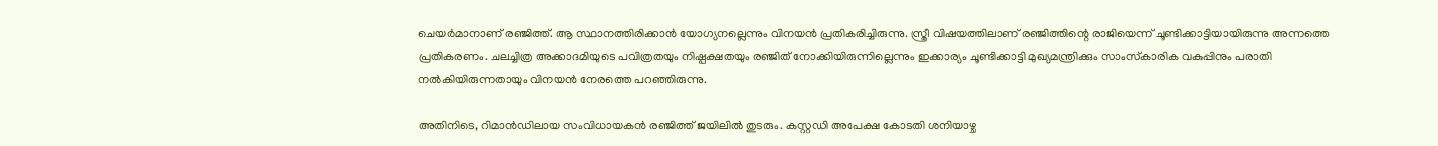ചെയര്‍മാനാണ് രഞ്ജിത്ത്. ആ സ്ഥാനത്തിരിക്കാന്‍ യോഗ്യനല്ലെന്നും വിനയന്‍ പ്രതികരിച്ചിരുന്നു. സ്ത്രീ വിഷയത്തിലാണ് രഞ്ജിത്തിന്റെ രാജിയെന്ന് ചൂണ്ടിക്കാട്ടിയായിരുന്നു അന്നത്തെ പ്രതികരണം. ചലച്ചിത്ര അക്കാദമിയുടെ പവിത്രതയും നിഷ്പക്ഷതയും രഞ്ജിത് നോക്കിയിരുന്നില്ലെന്നും ഇക്കാര്യം ചൂണ്ടിക്കാട്ടി മുഖ്യമന്ത്രിക്കും സാംസ്‌കാരിക വകുപ്പിനും പരാതി നല്‍കിയിരുന്നതായും വിനയന്‍ നേരത്തെ പറഞ്ഞിരുന്നു.

അതിനിടെ, റിമാന്‍ഡിലായ സംവിധായകന്‍ രഞ്ജിത്ത് ജയിലില്‍ തുടരും. കസ്റ്റഡി അപേക്ഷ കോടതി ശനിയാഴ്ച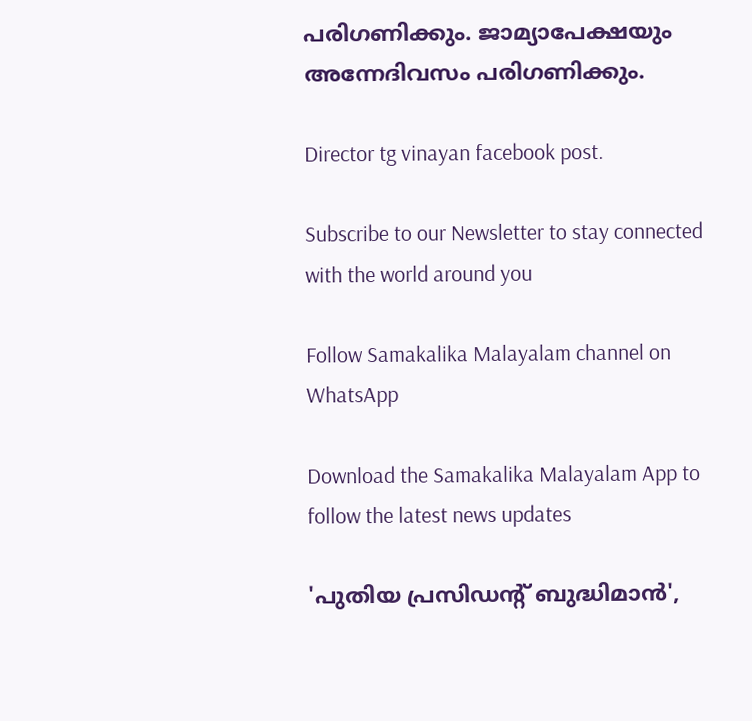പരിഗണിക്കും. ജാമ്യാപേക്ഷയും അന്നേദിവസം പരിഗണിക്കും.

Director tg vinayan facebook post.

Subscribe to our Newsletter to stay connected with the world around you

Follow Samakalika Malayalam channel on WhatsApp

Download the Samakalika Malayalam App to follow the latest news updates

'പുതിയ പ്രസിഡന്റ് ബുദ്ധിമാന്‍',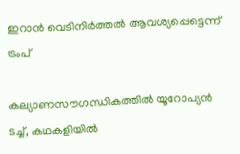ഇറാന്‍ വെടിനിര്‍ത്തല്‍ ആവശ്യപ്പെട്ടെന്ന് ട്രംപ്

കല്യാണസൗഗന്ധികത്തില്‍ യൂറോപ്യന്‍ ടച്ച്, കഥകളിയില്‍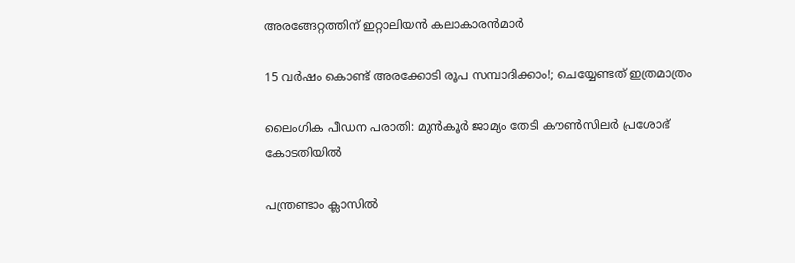അരങ്ങേറ്റത്തിന് ഇറ്റാലിയന്‍ കലാകാരൻമാർ

15 വര്‍ഷം കൊണ്ട് അരക്കോടി രൂപ സമ്പാദിക്കാം!; ചെയ്യേണ്ടത് ഇത്രമാത്രം

ലൈംഗിക പീഡന പരാതി: മുന്‍കൂര്‍ ജാമ്യം തേടി കൗണ്‍സിലര്‍ പ്രശോഭ് കോടതിയില്‍

പന്ത്രണ്ടാം ക്ലാസിൽ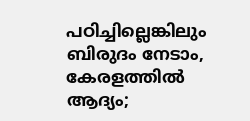പഠിച്ചില്ലെങ്കിലും ബിരുദം നേടാം, കേരളത്തിൽ ആദ്യം;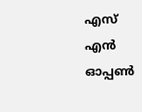എസ് എൻ ഓപ്പൺ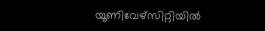യൂണിവേഴ്സിറ്റിയിൽ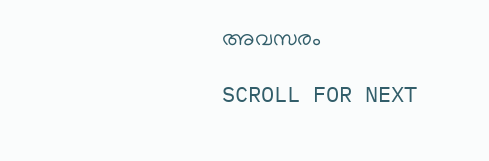അവസരം

SCROLL FOR NEXT